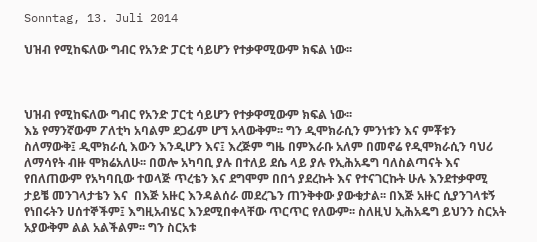Sonntag, 13. Juli 2014

ህዝብ የሚከፍለው ግብር የአንድ ፓርቲ ሳይሆን የተቃዋሚውም ክፍል ነው፡፡



ህዝብ የሚከፍለው ግብር የአንድ ፓርቲ ሳይሆን የተቃዋሚውም ክፍል ነው፡፡
እኔ የማንኛውም ፖለቲካ አባልም ደጋፊም ሆኘ አላውቅም፡፡ ግን ዲሞክራሲን ምንነቱን እና ምቾቱን ስለማውቅ፤ ዲሞክራሲ እውን እንዲሆን እና፤ እረጅም ግዜ በምእራቡ አለም በመኖሬ የዲሞክራሲን ባህሪ ለማሳየት ብዙ ሞክሬአለሁ፡፡ በወሎ አካባቢ ያሉ በተለይ ደሴ ላይ ያሉ የኢሕአዴግ ባለስልጣናት እና የበለጠውም የአካባቢው ተወላጅ ጥረቴን እና ደግሞም በበጎ ያደረኩት እና የተናገርኩት ሁሉ እንደተቃዋሚ ታይቼ መንገላታቴን እና  በእጅ አዙር እንዳልሰራ መደረጌን ጠንቅቀው ያውቁታል፡፡ በእጅ አዙር ሲያንገላቱኝ የነበሩትን ሀሰተኞችም፤ እግዚአብሄር እንደሚበቀላቸው ጥርጥር የለውም፡፡ ስለዚህ ኢሕአዴግ ይህንን ስርአት አያውቅም ልል አልችልም፡፡ ግን ስርአቱ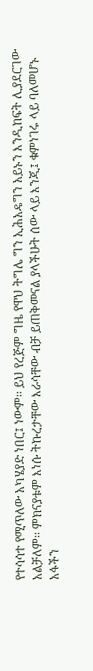የተሳሳተ የሚጥለው አካሄያድ ነበር፤ ነውም፡፡ ይህ የረጅም ግዜ የዋህ ትግሌ ግን ኢሕአዴግን አይኑን እንዲከፍት ሊያደርገው አልቻለም፡፡ ምክናያቱም እነሱ ትኩረታቸው እራሳቸው ብቻ ይጠቅመናል ያላችሁት ሰው ላይ እንጂ፤ ቁምነገሩ ላይ ባለመሆኑ አፋችን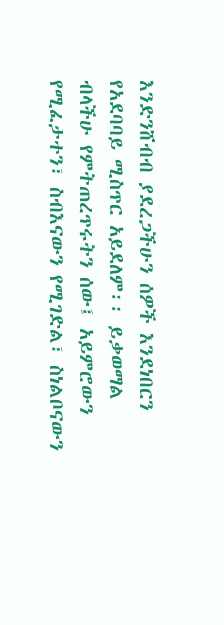እንድንሸብብ ያደረጋችሁን ሰዎች እንደነበርን የአደባባይ ሚስጥር አይደለም፡፡ ይቃወማል ብላችሁ የምትጠረጥሩትን ሰው፤ አይምሮውን የሚፈታተን፣ ስብእናውን የሚገድል፣ ስነልቦናውን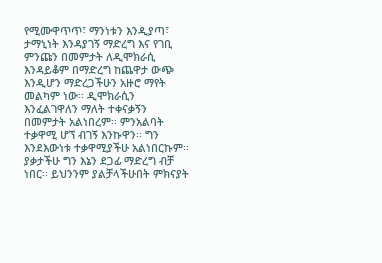የሚሙዋጥጥ፣ ማንነቱን እንዲያጣ፣ ታማኒነት እንዳያገኝ ማድረግ እና የገቢ ምንጩን በመምታት ለዲሞክራሲ እንዳይቆም በማድረግ ከጨዋታ ውጭ እንዲሆን ማድረጋችሁን አዙሮ ማየት መልካም ነው፡፡ ዲሞክራሲን እንፈልገዋለን ማለት ተቀናቃኝን በመምታት አልነበረም፡፡ ምንአልባት ተቃዋሚ ሆኘ ብገኝ እንኩዋን፡፡ ግን እንደእውነቱ ተቃዋሚያችሁ አልነበርኩም፡፡ ያቃታችሁ ግን እኔን ደጋፊ ማድረግ ብቻ ነበር፡፡ ይህንንም ያልቻላችሁበት ምክናያት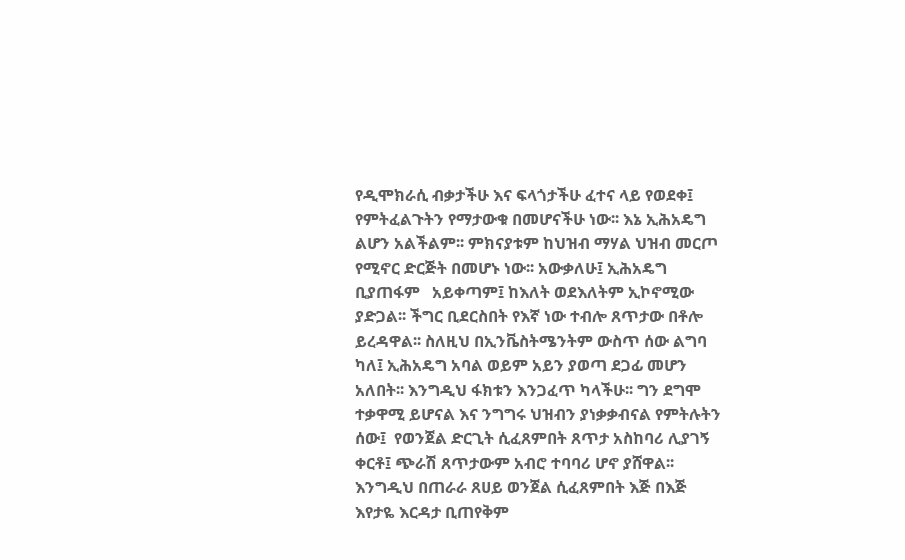የዲሞክራሲ ብቃታችሁ እና ፍላጎታችሁ ፈተና ላይ የወደቀ፤ የምትፈልጉትን የማታውቁ በመሆናችሁ ነው፡፡ እኔ ኢሕአዴግ ልሆን አልችልም፡፡ ምክናያቱም ከህዝብ ማሃል ህዝብ መርጦ የሚኖር ድርጅት በመሆኑ ነው፡፡ አውቃለሁ፤ ኢሕአዴግ ቢያጠፋም   አይቀጣም፤ ከእለት ወደእለትም ኢኮኖሚው ያድጋል፡፡ ችግር ቢደርስበት የእኛ ነው ተብሎ ጸጥታው በቶሎ ይረዳዋል፡፡ ስለዚህ በኢንቬስትሜንትም ውስጥ ሰው ልግባ ካለ፤ ኢሕአዴግ አባል ወይም አይን ያወጣ ደጋፊ መሆን አለበት፡፡ እንግዲህ ፋክቱን እንጋፈጥ ካላችሁ፡፡ ግን ደግሞ ተቃዋሚ ይሆናል እና ንግግሩ ህዝብን ያነቃቃብናል የምትሉትን ሰው፤  የወንጀል ድርጊት ሲፈጸምበት ጸጥታ አስከባሪ ሊያገኝ ቀርቶ፤ ጭራሽ ጸጥታውም አብሮ ተባባሪ ሆኖ ያሸዋል፡፡ እንግዲህ በጠራራ ጸሀይ ወንጀል ሲፈጸምበት እጅ በእጅ እየታዬ እርዳታ ቢጠየቅም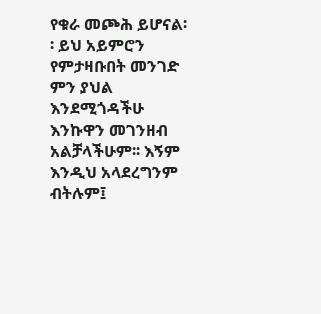የቁራ መጮሕ ይሆናል፡፡ ይህ አይምሮን የምታዛቡበት መንገድ ምን ያህል እንደሚጎዳችሁ እንኩዋን መገንዘብ አልቻላችሁም፡፡ እኝም እንዲህ አላደረግንም ብትሉም፤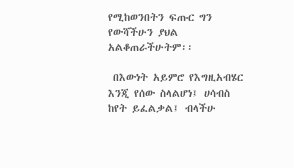የሚከወንበትን ፍጡር ግን የውሻችሁን ያህል አልቆጠራችሁትም፡፡

 በእውነት አይምሮ የእግዚአብሄር እንጂ የሰው ስላልሆነ፤ ሀሳብስ ከየት ይፈልቃል፤ ብላችሁ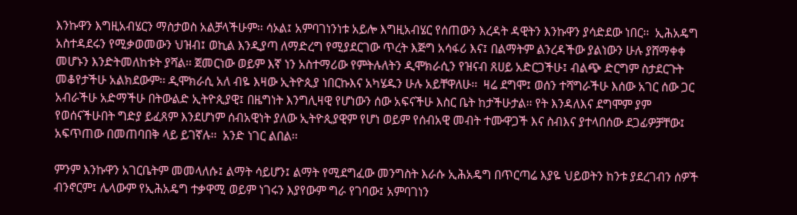እንኩዋን እግዚአብሄርን ማስታወስ አልቻላችሁም፡፡ ሳኦል፤ አምባገነንነቱ አይሎ እግዚአብሄር የሰጠውን እረዳት ዳዊትን እንኩዋን ያሳድደው ነበር፡፡  ኢሕአዴግ አስተዳደሩን የሚቃወመውን ህዝብ፤ ወኪል እንዲያጣ ለማድረግ የሚያደርገው ጥረት እጅግ አሳፋሪ እና፤ በልማትም ልንረዳችው ያልነውን ሁሉ ያሸማቀቀ መሆኑን እንድትመለከቱት ያሻል፡፡ ጀመርነው ወይም እኛ ነን አስተማሪው የምትሉለትን ዲሞክራሲን የዝናብ ጸሀይ አድርጋችሁ፤ ብልጭ ድርግም ስታደርጉት መቆየታችሁ አልክደውም፡፡ ዲሞክራሲ አለ ብዬ እዛው ኢትዮጲያ ነበርኩእና አካሄዱን ሁሉ አይቸዋለሁ፡፡  ዛሬ ደግሞ፤ ወሰን ተሻግራችሁ እሰው አገር ሰው ጋር አብራችሁ አድማችሁ በትውልድ ኢትዮጲያዊ፤ በዜግነት እንግሊዛዊ የሆነውን ሰው አፍናችሁ እስር ቤት ከታችሁታል፡፡ የት እንዳለእና ደግሞም ያም የወሰናችሁበት ግድያ ይፈጸም እንደሆነም ሰብአዊነት ያለው ኢትዮጲያዊም የሆነ ወይም የሰብአዊ መብት ተሙዋጋች እና ስብእና ያተላበሰው ደጋፊዎቻቸው፤ አፍጥጠው በመጠባበቅ ላይ ይገኛሉ፡፡  አንድ ነገር ልበል፡፡

ምንም እንኩዋን አገርቤትም መመላለሱ፤ ልማት ሳይሆን፤ ልማት የሚደግፈው መንግስት እራሱ ኢሕአዴግ በጥርጣሬ እያዬ ህይወትን ከንቱ ያደረገብን ሰዎች ብንኖርም፤ ሌላውም የኢሕአዴግ ተቃዋሚ ወይም ነገሩን እያየውም ግራ የገባው፤ አምባገነን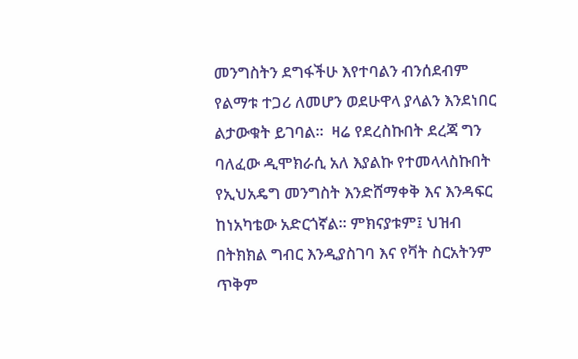መንግስትን ደግፋችሁ እየተባልን ብንሰደብም የልማቱ ተጋሪ ለመሆን ወደሁዋላ ያላልን እንደነበር ልታውቁት ይገባል፡፡  ዛሬ የደረስኩበት ደረጃ ግን ባለፈው ዲሞክራሲ አለ እያልኩ የተመላላስኩበት የኢህአዴግ መንግስት እንድሸማቀቅ እና እንዳፍር ከነአካቴው አድርጎኛል፡፡ ምክናያቱም፤ ህዝብ በትክክል ግብር እንዲያስገባ እና የቫት ስርአትንም ጥቅም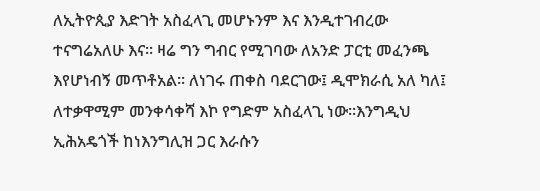ለኢትዮጲያ እድገት አስፈላጊ መሆኑንም እና እንዲተገብረው ተናግሬአለሁ እና፡፡ ዛሬ ግን ግብር የሚገባው ለአንድ ፓርቲ መፈንጫ እየሆነብኝ መጥቶአል፡፡ ለነገሩ ጠቀስ ባደርገው፤ ዲሞክራሲ አለ ካለ፤ ለተቃዋሚም መንቀሳቀሻ እኮ የግድም አስፈላጊ ነው፡፡እንግዲህ ኢሕአዴጎች ከነእንግሊዝ ጋር እራሱን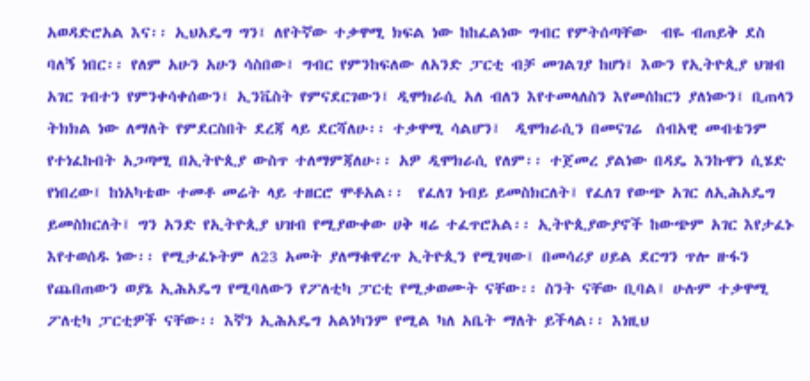አወዳድሮአል እና፡፡ ኢህአዴግ ግን፤ ለየትኛው ተቃዋሚ ክፍል ነው ከከፈልነው ግብር የምትሰጣቸው  ብዬ ብጠይቅ ደስ ባለኝ ነበር፡፡ የለም አሁን አሁን ሳስበው፤ ግብር የምንከፍለው ለአንድ ፓርቲ ብቻ መገልገያ ከሆነ፤ እውን የኢትዮጲያ ህዝብ አገር ገብተን የምንቀሳቀሰውን፤ ኢንቬስት የምናደርገውን፤ ዲሞክራሲ አለ ብለን እየተመላለስን እየመሰከርን ያለነውን፤ ቢጠላን ትክክል ነው ለማለት የምደርስበት ደረጃ ላይ ደርሻለሁ፡፡ ተቃዋሚ ሳልሆን፤  ዲሞክራሲን በመናገሬ  ሰብአዊ መብቴንም  የተነፈኩበት አጋጣሚ በኢትዮጲያ ውስጥ ተለማምጃለሁ፡፡ አዎ ዲሞክራሲ የለም፡፡ ተጀመረ ያልነው በዳዴ እንኩዋን ሲሄድ የነበረው፤ ከነአካቴው ተመቶ መሬት ላይ ተዘርሮ ሞቶአል፡፡  የፈለገ ነብይ ይመስክርለት፤ የፈለገ የውጭ አገር ለኢሕአዴግ ይመስክርለት፤ ግን አንድ የኢትዮጲያ ህዝብ የሚያውቀው ሀቅ ዛሬ ተፈጥሮአል፡፡ ኢትዮጲያውያኖች ከውጭም አገር እየታፈኑ እየተወሰዱ ነው፡፡ የሚታፈኑትም ለ23 አመት ያለማቁዋረጥ ኢትዮጲን የሚገዛው፤ በመሳሪያ ሀይል ደርግን ጥሎ ዙፋን የጨበጠውን ወያኔ ኢሕአዴግ የሚባለውን የፖለቲካ ፓርቲ የሚቃወሙት ናቸው፡፡ ስንት ናቸው ቢባል፤ ሁሉም ተቃዋሚ ፖለቲካ ፓርቲዎች ናቸው፡፡ እኛን ኢሕአዴግ አልነካንም የሚል ካለ አቤት ማለት ይችላል፡፡ እነዚህ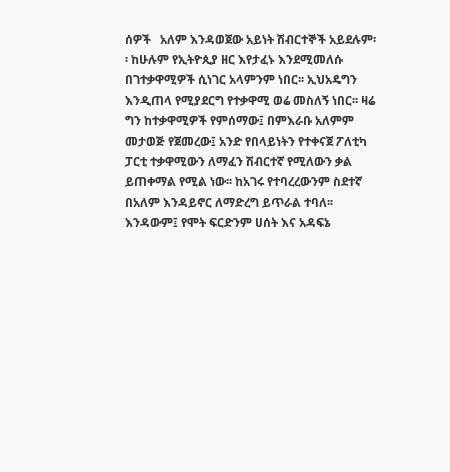ሰዎች   አለም እንዳወጀው አይነት ሽብርተኞች አይደሉም፡፡ ከሁሉም የኢትዮጲያ ዘር እየታፈኑ እንደሚመለሱ በገተቃዋሚዎች ሲነገር አላምንም ነበር፡፡ ኢህአዴግን እንዲጠላ የሚያደርግ የተቃዋሚ ወሬ መስለኝ ነበር፡፡ ዛሬ ግን ከተቃዋሚዎች የምሰማው፤ በምእራቡ አለምም መታወጅ የጀመረው፤ አንድ የበላይነትን የተቀናጀ ፖለቲካ ፓርቲ ተቃዋሚውን ለማፈን ሽብርተኛ የሚለውን ቃል ይጠቀማል የሚል ነው፡፡ ከአገሩ የተባረረውንም ስደተኛ በአለም እንዳይኖር ለማድረግ ይጥራል ተባለ፡፡  እንዳውም፤ የሞት ፍርድንም ሀሰት እና አዳፍኔ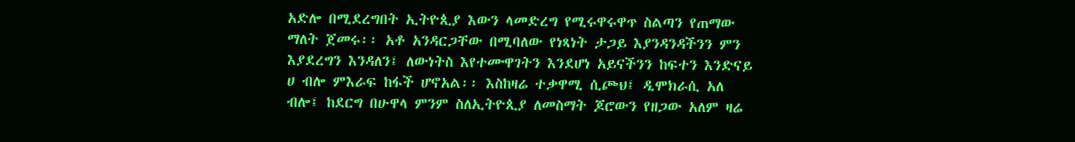አድሎ በሚደረግበት ኢትዮጲያ እውን ላመድረግ የሚሩዋሩዋጥ ስልጣን የጠማው ማለት ጀመሩ፡፡ አቶ አንዳርጋቸው በሚባለው የነጻነት ታጋይ እያንዳንዳችንን ምን እያደረግን እንዳለን፤ ለውነትስ እየተሙዋገትን እንደሆነ አይናችንን ከፍተን እንድናይ ሀ ብሎ ምእራፍ ከፋች ሆኖአል፡፡ እስከዛሬ ተቃዋሚ ሲጮህ፤ ዲሞክራሲ አለ ብሎ፤ ከደርግ በሁዋላ ምንም ስለኢትዮጲያ ለመስማት ጆሮውን የዘጋው አለም ዛሬ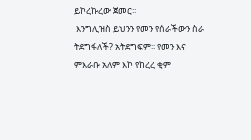ይኮረኩረው ጀመር፡፡
 እንግሊዝስ ይህንን የመን የሰራችውን ስራ ትደግፋለች? አትደግፍም፡፡ የመን እና ምእራቡ አለም እኮ የከረረ ቂም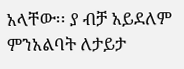አላቸው፡፡ ያ ብቻ አይደለም ምንአልባት ለታይታ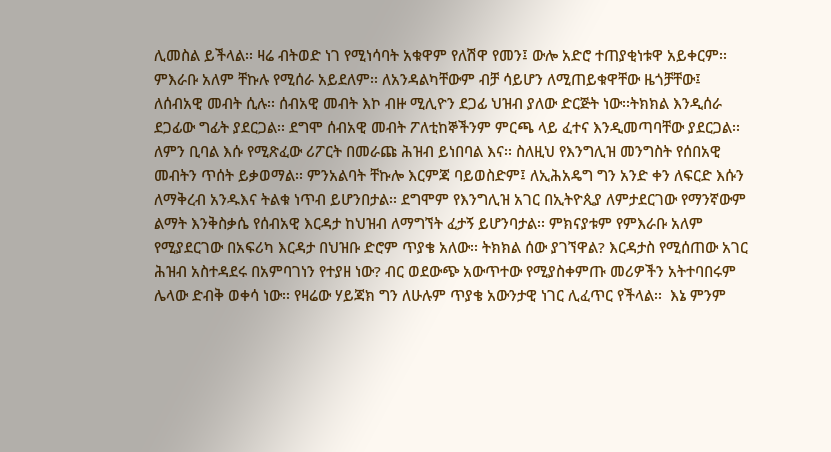ሊመስል ይችላል፡፡ ዛሬ ብትወድ ነገ የሚነሳባት አቁዋም የለሽዋ የመን፤ ውሎ አድሮ ተጠያቂነቱዋ አይቀርም፡፡ ምእራቡ አለም ቸኩሉ የሚሰራ አይደለም፡፡ ለአንዳልካቸውም ብቻ ሳይሆን ለሚጠይቁዋቸው ዜጎቻቸው፤ ለሰብአዊ መብት ሲሉ፡፡ ሰብአዊ መብት እኮ ብዙ ሚሊዮን ደጋፊ ህዝብ ያለው ድርጅት ነው፡፡ትክክል እንዲሰራ ደጋፊው ግፊት ያደርጋል፡፡ ደግሞ ሰብአዊ መብት ፖለቲከኞችንም ምርጫ ላይ ፈተና እንዲመጣባቸው ያደርጋል፡፡ ለምን ቢባል እሱ የሚጽፈው ሪፖርት በመራጩ ሕዝብ ይነበባል እና፡፡ ስለዚህ የእንግሊዝ መንግስት የሰበአዊ መብትን ጥሰት ይቃወማል፡፡ ምንአልባት ቸኩሎ እርምጃ ባይወስድም፤ ለኢሕአዴግ ግን አንድ ቀን ለፍርድ እሱን ለማቅረብ አንዱእና ትልቁ ነጥብ ይሆንበታል፡፡ ደግሞም የእንግሊዝ አገር በኢትዮጲያ ለምታደርገው የማንኛውም ልማት እንቅስቃሴ የሰብአዊ እርዳታ ከህዝብ ለማግኘት ፈታኝ ይሆንባታል፡፡ ምክናያቱም የምእራቡ አለም የሚያደርገው በአፍሪካ እርዳታ በህዝቡ ድሮም ጥያቄ አለው፡፡ ትክክል ሰው ያገኘዋል? እርዳታስ የሚሰጠው አገር ሕዝብ አስተዳደሩ በአምባገነን የተያዘ ነው? ብር ወደውጭ አውጥተው የሚያስቀምጡ መሪዎችን አትተባበሩም ሌላው ድብቅ ወቀሳ ነው፡፡ የዛሬው ሃይጃክ ግን ለሁሉም ጥያቄ አውንታዊ ነገር ሊፈጥር የችላል፡፡  እኔ ምንም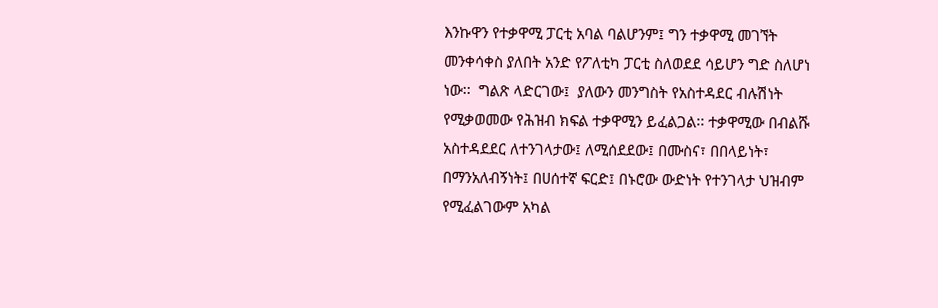እንኩዋን የተቃዋሚ ፓርቲ አባል ባልሆንም፤ ግን ተቃዋሚ መገኘት መንቀሳቀስ ያለበት አንድ የፖለቲካ ፓርቲ ስለወደደ ሳይሆን ግድ ስለሆነ ነው፡፡  ግልጽ ላድርገው፤  ያለውን መንግስት የአስተዳደር ብሉሽነት የሚቃወመው የሕዝብ ክፍል ተቃዋሚን ይፈልጋል፡፡ ተቃዋሚው በብልሹ አስተዳደደር ለተንገላታው፤ ለሚሰደደው፤ በሙስና፣ በበላይነት፣ በማንአለብኝነት፤ በሀሰተኛ ፍርድ፤ በኑሮው ውድነት የተንገላታ ህዝብም የሚፈልገውም አካል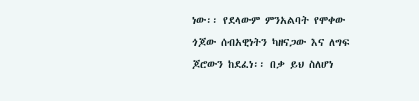ነው፡፡ የደላውም ምንአልባት የሞቀው ጎጆው ሰብአዊነትን ካዘናጋው እና ለግፍ ጆሮውን ከደፈነ፡፡ በቃ ይህ ስለሆነ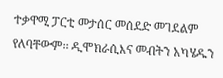ተቃዋሚ ፓርቲ መታሰር መሰደድ መገደልም የለባቸውም፡፡ ዲሞክራሲእና መብትን አካሄዱን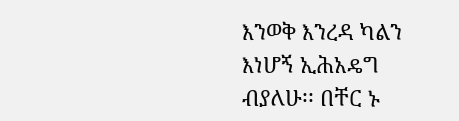እንወቅ እንረዳ ካልን እነሆኝ ኢሕአዴግ ብያለሁ፡፡ በቸር ኑ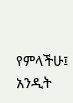የምላችሁ፤ አንዲት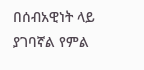በሰብአዊነት ላይ ያገባኛል የምል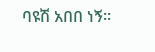ባዩሽ አበበ ነኝ፡፡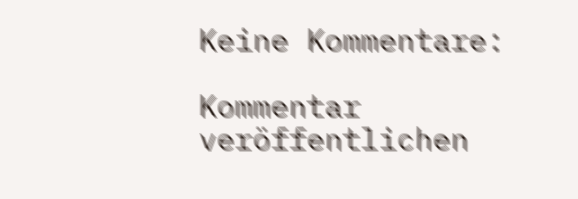Keine Kommentare:

Kommentar veröffentlichen